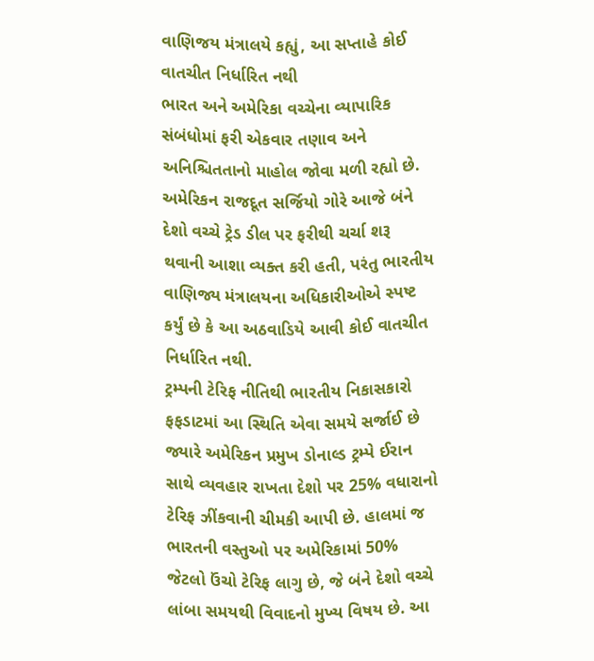વાણિજય મંત્રાલયે કહ્યું, આ સપ્તાહે કોઈ વાતચીત નિર્ધારિત નથી
ભારત અને અમેરિકા વચ્ચેના વ્યાપારિક સંબંધોમાં ફરી એકવાર તણાવ અને અનિશ્ચિતતાનો માહોલ જોવા મળી રહ્યો છે. અમેરિકન રાજદૂત સર્જિયો ગોરે આજે બંને દેશો વચ્ચે ટ્રેડ ડીલ પર ફરીથી ચર્ચા શરૂ થવાની આશા વ્યક્ત કરી હતી, પરંતુ ભારતીય વાણિજ્ય મંત્રાલયના અધિકારીઓએ સ્પષ્ટ કર્યું છે કે આ અઠવાડિયે આવી કોઈ વાતચીત નિર્ધારિત નથી.
ટ્રમ્પની ટેરિફ નીતિથી ભારતીય નિકાસકારો ફફડાટમાં આ સ્થિતિ એવા સમયે સર્જાઈ છે જ્યારે અમેરિકન પ્રમુખ ડોનાલ્ડ ટ્રમ્પે ઈરાન સાથે વ્યવહાર રાખતા દેશો પર 25% વધારાનો ટેરિફ ઝીંકવાની ચીમકી આપી છે. હાલમાં જ ભારતની વસ્તુઓ પર અમેરિકામાં 50% જેટલો ઉંચો ટેરિફ લાગુ છે, જે બંને દેશો વચ્ચે લાંબા સમયથી વિવાદનો મુખ્ય વિષય છે. આ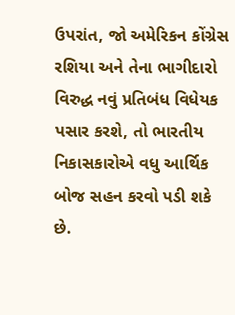ઉપરાંત, જો અમેરિકન કોંગ્રેસ રશિયા અને તેના ભાગીદારો વિરુદ્ધ નવું પ્રતિબંધ વિધેયક પસાર કરશે, તો ભારતીય નિકાસકારોએ વધુ આર્થિક બોજ સહન કરવો પડી શકે છે.